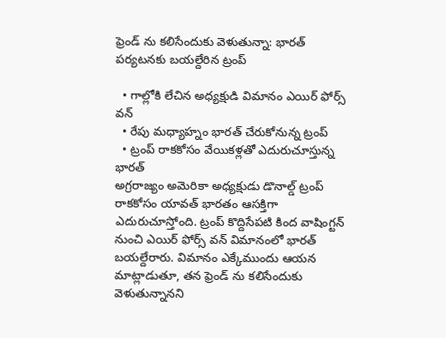ఫ్రెండ్ ను కలిసేందుకు వెళుతున్నా: భారత్ పర్యటనకు బయల్దేరిన ట్రంప్

  • గాల్లోకి లేచిన అధ్యక్షుడి విమానం ఎయిర్ ఫోర్స్ వన్
  • రేపు మధ్యాహ్నం భారత్ చేరుకోనున్న ట్రంప్
  • ట్రంప్ రాకకోసం వేయికళ్లతో ఎదురుచూస్తున్న భారత్
అగ్రరాజ్యం అమెరికా అధ్యక్షుడు డొనాల్డ్ ట్రంప్ రాకకోసం యావత్ భారతం ఆసక్తిగా ఎదురుచూస్తోంది. ట్రంప్ కొద్దిసేపటి కింద వాషింగ్టన్ నుంచి ఎయిర్ ఫోర్స్ వన్ విమానంలో భారత్ బయల్దేరారు. విమానం ఎక్కేముందు ఆయన మాట్లాడుతూ, తన ఫ్రెండ్ ను కలిసేందుకు వెళుతున్నానని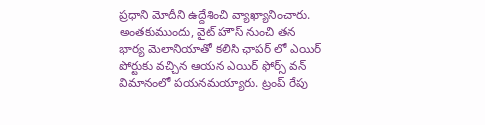ప్రధాని మోదీని ఉద్దేశించి వ్యాఖ్యానించారు. అంతకుముందు, వైట్ హౌస్ నుంచి తన భార్య మెలానియాతో కలిసి ఛాపర్ లో ఎయిర్ పోర్టుకు వచ్చిన ఆయన ఎయిర్ ఫోర్స్ వన్ విమానంలో పయనమయ్యారు. ట్రంప్ రేపు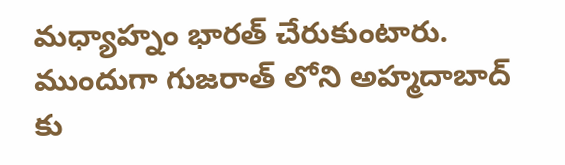మధ్యాహ్నం భారత్ చేరుకుంటారు. ముందుగా గుజరాత్ లోని అహ్మదాబాద్ కు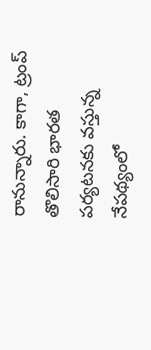రానున్నారు. కాగా, ట్రంప్ తొలిసారి భారత పర్యటనకు వస్తున్న నేపథ్యంలో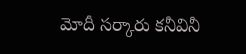మోదీ సర్కారు కనీవినీ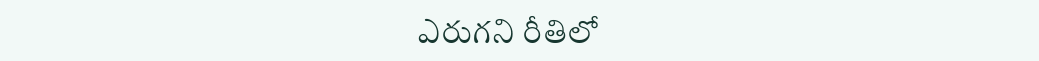ఎరుగని రీతిలో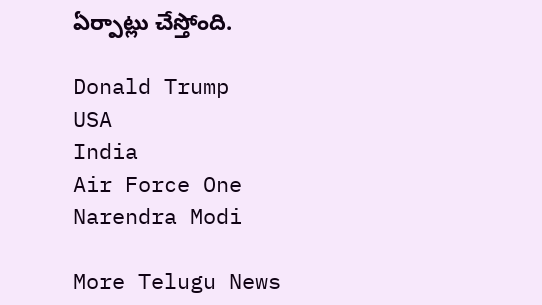ఏర్పాట్లు చేస్తోంది.

Donald Trump
USA
India
Air Force One
Narendra Modi

More Telugu News